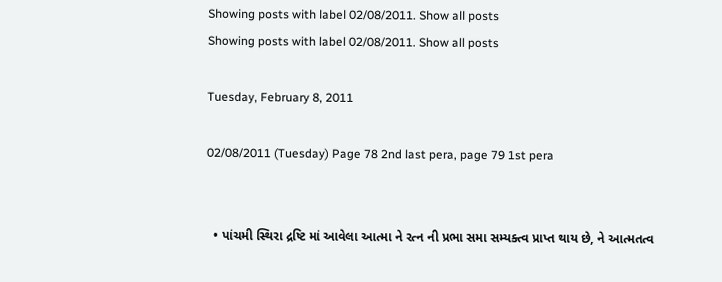Showing posts with label 02/08/2011. Show all posts
Showing posts with label 02/08/2011. Show all posts

Tuesday, February 8, 2011

02/08/2011 (Tuesday) Page 78 2nd last pera, page 79 1st pera


  • પાંચમી સ્થિરા દ્રષ્ટિ માં આવેલા આત્મા ને રત્ન ની પ્રભા સમા સમ્યક્ત્વ પ્રાપ્ત થાય છે, ને આત્મતત્વ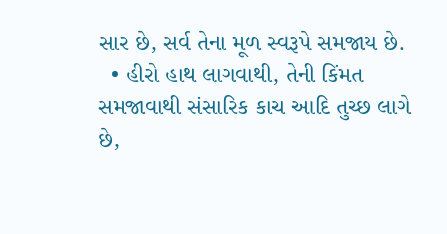સાર છે, સર્વ તેના મૂળ સ્વરૂપે સમજાય છે.
  • હીરો હાથ લાગવાથી, તેની કિંમત સમજાવાથી સંસારિક કાચ આદિ તુચ્છ લાગે છે,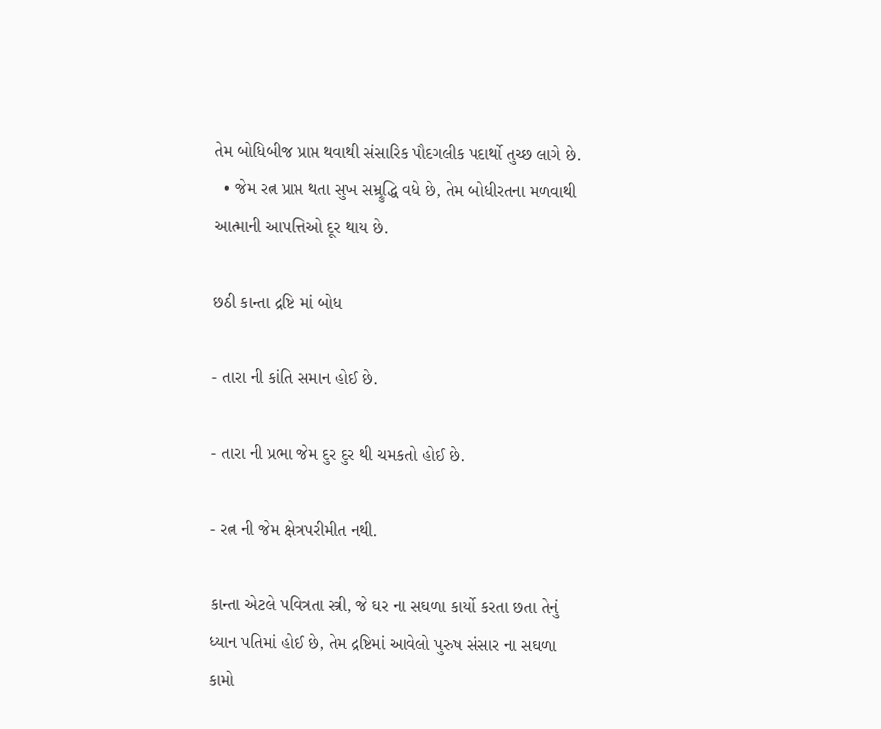તેમ બોધિબીજ પ્રાપ્ત થવાથી સંસારિક પૌદગલીક પદાર્થો તુચ્છ લાગે છે.
  • જેમ રત્ન પ્રાપ્ત થતા સુખ સમ્ર્રુદ્ધિ વધે છે, તેમ બોધીરતના મળવાથી આત્માની આપત્તિઓ દૂર થાય છે.

છઠી કાન્તા દ્રષ્ટિ માં બોધ

- તારા ની કાંતિ સમાન હોઈ છે.

- તારા ની પ્રભા જેમ દુર દુર થી ચમકતો હોઈ છે.

- રત્ન ની જેમ ક્ષેત્રપરીમીત નથી.

કાન્તા એટલે પવિત્રતા સ્ત્રી, જે ઘર ના સઘળા કાર્યો કરતા છતા તેનું ધ્યાન પતિમાં હોઈ છે, તેમ દ્રષ્ટિમાં આવેલો પુરુષ સંસાર ના સઘળા કામો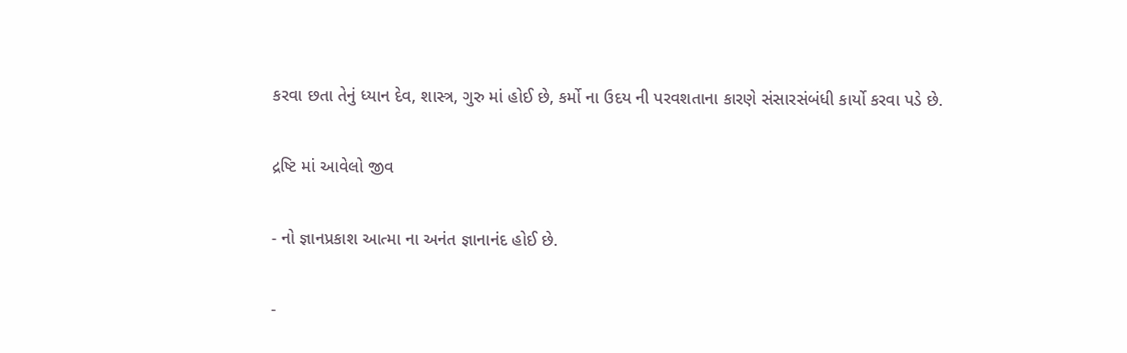કરવા છતા તેનું ધ્યાન દેવ, શાસ્ત્ર, ગુરુ માં હોઈ છે, કર્મો ના ઉદય ની પરવશતાના કારણે સંસારસંબંધી કાર્યો કરવા પડે છે.

દ્રષ્ટિ માં આવેલો જીવ

- નો જ્ઞાનપ્રકાશ આત્મા ના અનંત જ્ઞાનાનંદ હોઈ છે.

-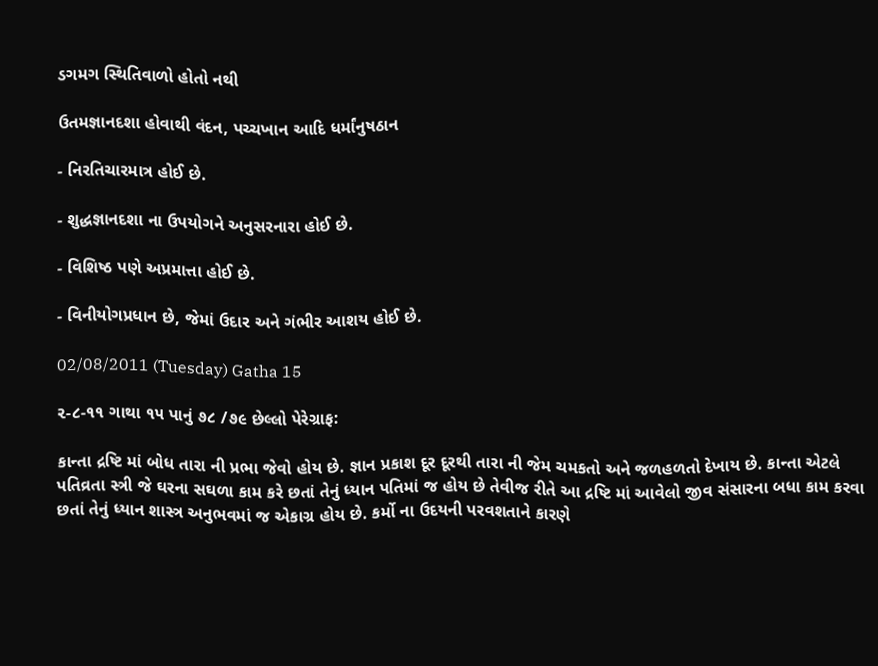ડગમગ સ્થિતિવાળો હોતો નથી

ઉતમજ્ઞાનદશા હોવાથી વંદન, પચ્ચખાન આદિ ધર્માંનુષઠાન

- નિરતિચારમાત્ર હોઈ છે.

- શુદ્ધજ્ઞાનદશા ના ઉપયોગને અનુસરનારા હોઈ છે.

- વિશિષ્ઠ પણે અપ્રમાત્તા હોઈ છે.

- વિનીયોગપ્રધાન છે, જેમાં ઉદાર અને ગંભીર આશય હોઈ છે.

02/08/2011 (Tuesday) Gatha 15

૨-૮-૧૧ ગાથા ૧૫ પાનું ૭૮ /૭૯ છેલ્લો પેરેગ્રાફ:

કાન્તા દ્રષ્ટિ માં બોધ તારા ની પ્રભા જેવો હોય છે. જ્ઞાન પ્રકાશ દૂર દૂરથી તારા ની જેમ ચમકતો અને જળહળતો દેખાય છે. કાન્તા એટલે પતિવ્રતા સ્ત્રી જે ઘરના સઘળા કામ કરે છતાં તેનું ધ્યાન પતિમાં જ હોય છે તેવીજ રીતે આ દ્રષ્ટિ માં આવેલો જીવ સંસારના બધા કામ કરવા છતાં તેનું ધ્યાન શાસ્ત્ર અનુભવમાં જ એકાગ્ર હોય છે. કર્મો ના ઉદયની પરવશતાને કારણે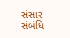સંસાર સંબંધિ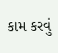કામ કરવું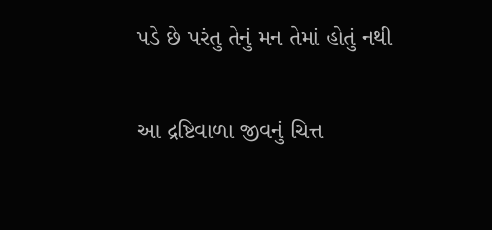પડે છે પરંતુ તેનું મન તેમાં હોતું નથી

આ દ્રષ્ટિવાળા જીવનું ચિત્ત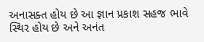અનાસક્ત હોય છે આ જ્ઞાન પ્રકાશ સહજ ભાવે સ્થિર હોય છે અને અનંત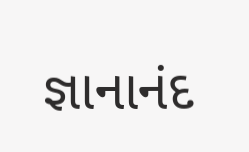જ્ઞાનાનંદ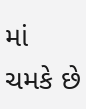માં ચમકે છે